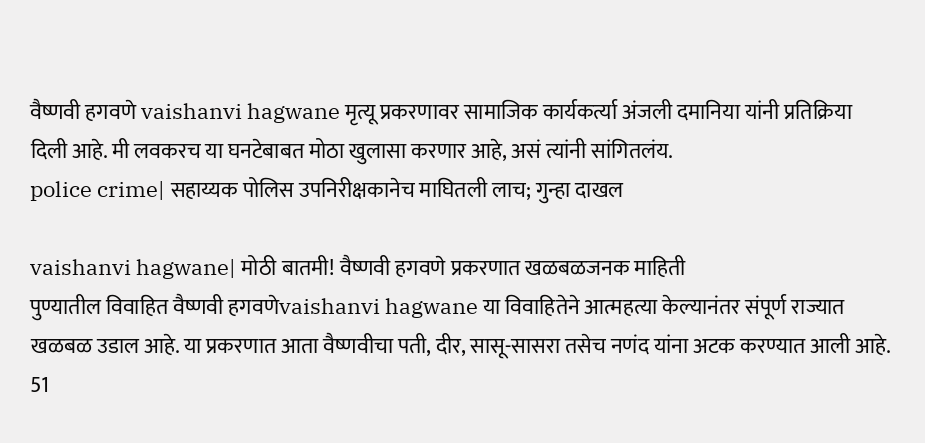वैष्णवी हगवणे vaishanvi hagwane मृत्यू प्रकरणावर सामाजिक कार्यकर्त्या अंजली दमानिया यांनी प्रतिक्रिया दिली आहे. मी लवकरच या घनटेबाबत मोठा खुलासा करणार आहे, असं त्यांनी सांगितलंय.
police crime| सहाय्यक पोलिस उपनिरीक्षकानेच माघितली लाच; गुन्हा दाखल

vaishanvi hagwane| मोठी बातमी! वैष्णवी हगवणे प्रकरणात खळबळजनक माहिती
पुण्यातील विवाहित वैष्णवी हगवणेvaishanvi hagwane या विवाहितेने आत्महत्या केल्यानंतर संपूर्ण राज्यात खळबळ उडाल आहे. या प्रकरणात आता वैष्णवीचा पती, दीर, सासू-सासरा तसेच नणंद यांना अटक करण्यात आली आहे. 51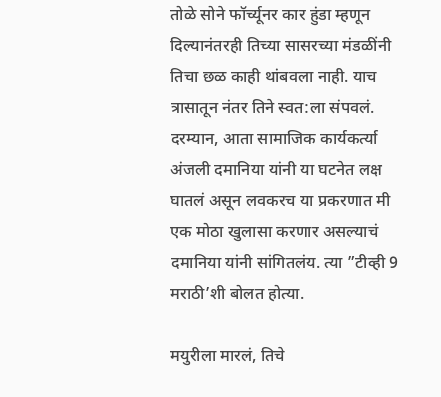तोळे सोने फॉर्च्यूनर कार हुंडा म्हणून दिल्यानंतरही तिच्या सासरच्या मंडळींनी तिचा छळ काही थांबवला नाही. याच त्रासातून नंतर तिने स्वत:ला संपवलं. दरम्यान, आता सामाजिक कार्यकर्त्या अंजली दमानिया यांनी या घटनेत लक्ष घातलं असून लवकरच या प्रकरणात मी एक मोठा खुलासा करणार असल्याचं दमानिया यांनी सांगितलंय. त्या ”टीव्ही 9 मराठी’शी बोलत होत्या.

मयुरीला मारलं, तिचे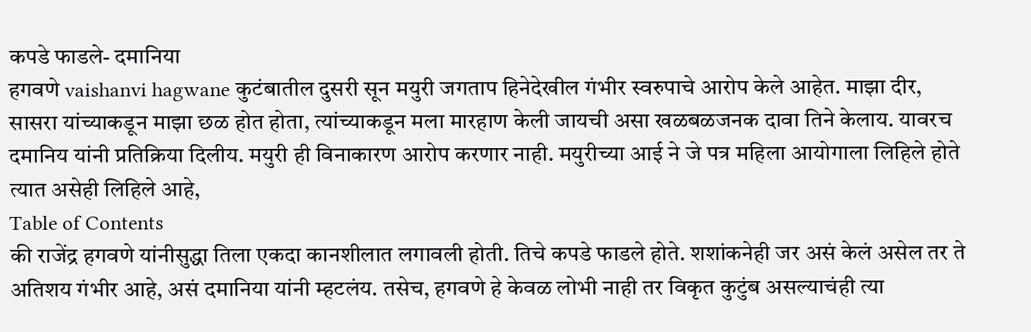कपडे फाडले- दमानिया
हगवणे vaishanvi hagwane कुटंबातील दुसरी सून मयुरी जगताप हिनेदेखील गंभीर स्वरुपाचे आरोप केले आहेत. माझा दीर, सासरा यांच्याकडून माझा छळ होत होता, त्यांच्याकडून मला मारहाण केली जायची असा खळबळजनक दावा तिने केलाय. यावरच दमानिय यांनी प्रतिक्रिया दिलीय. मयुरी ही विनाकारण आरोप करणार नाही. मयुरीच्या आई ने जे पत्र महिला आयोगाला लिहिले होते त्यात असेही लिहिले आहे,
Table of Contents
की राजेंद्र हगवणे यांनीसुद्धा तिला एकदा कानशीलात लगावली होती. तिचे कपडे फाडले होते. शशांकनेही जर असं केलं असेल तर ते अतिशय गंभीर आहे, असं दमानिया यांनी म्हटलंय. तसेच, हगवणे हे केवळ लोभी नाही तर विकृत कुटुंब असल्याचंही त्या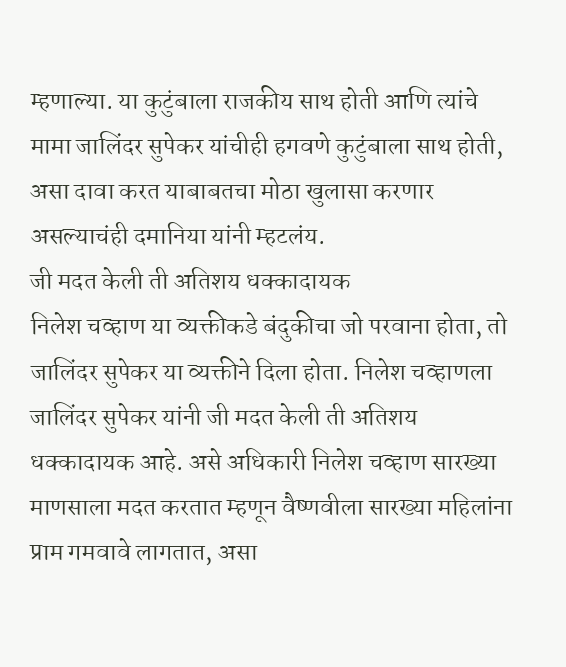म्हणाल्या. या कुटुंबाला राजकीय साथ होती आणि त्यांचे मामा जालिंदर सुपेकर यांचीही हगवणे कुटुंबाला साथ होती, असा दावा करत याबाबतचा मोठा खुलासा करणार असल्याचंही दमानिया यांनी म्हटलंय.
जी मदत केली ती अतिशय धक्कादायक
निलेश चव्हाण या व्यक्तीकडे बंदुकीचा जो परवाना होता, तो जालिंदर सुपेकर या व्यक्तीने दिला होता. निलेश चव्हाणला जालिंदर सुपेकर यांनी जी मदत केली ती अतिशय धक्कादायक आहे. असे अधिकारी निलेश चव्हाण सारख्या माणसाला मदत करतात म्हणून वैष्णवीला सारख्या महिलांना प्राम गमवावे लागतात, असा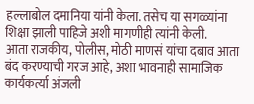हल्लाबोल दमानिया यांनी केला. तसेच या सगळ्यांना शिक्षा झाली पाहिजे अशी मागणीही त्यांनी केली.
आता राजकीय, पोलीस, मोठी माणसं यांचा दबाव आता बंद करण्याची गरज आहे, अशा भावनाही सामाजिक कार्यकर्त्या अंजली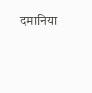दमानिया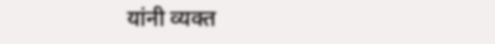यांनी व्यक्त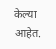केल्या आहेत.